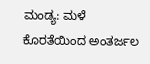ಮಂಡ್ಯ: ಮಳೆ ಕೊರತೆಯಿಂದ ಅಂತರ್ಜಲ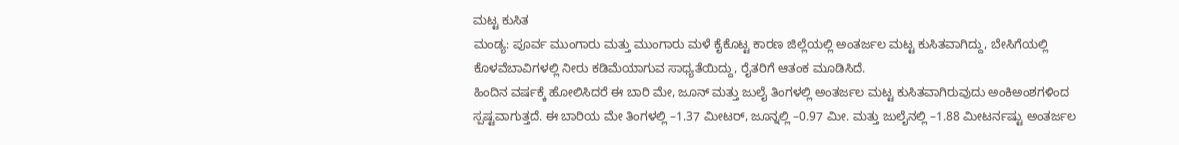ಮಟ್ಟ ಕುಸಿತ
ಮಂಡ್ಯ: ಪೂರ್ವ ಮುಂಗಾರು ಮತ್ತು ಮುಂಗಾರು ಮಳೆ ಕೈಕೊಟ್ಟ ಕಾರಣ ಜಿಲ್ಲೆಯಲ್ಲಿ ಅಂತರ್ಜಲ ಮಟ್ಟ ಕುಸಿತವಾಗಿದ್ದು, ಬೇಸಿಗೆಯಲ್ಲಿ ಕೊಳವೆಬಾವಿಗಳಲ್ಲಿ ನೀರು ಕಡಿಮೆಯಾಗುವ ಸಾಧ್ಯತೆಯಿದ್ದು, ರೈತರಿಗೆ ಆತಂಕ ಮೂಡಿಸಿದೆ.
ಹಿಂದಿನ ವರ್ಷಕ್ಕೆ ಹೋಲಿಸಿದರೆ ಈ ಬಾರಿ ಮೇ, ಜೂನ್ ಮತ್ತು ಜುಲೈ ತಿಂಗಳಲ್ಲಿ ಅಂತರ್ಜಲ ಮಟ್ಟ ಕುಸಿತವಾಗಿರುವುದು ಅಂಕಿಅಂಶಗಳಿಂದ ಸ್ಪಷ್ಟವಾಗುತ್ತದೆ. ಈ ಬಾರಿಯ ಮೇ ತಿಂಗಳಲ್ಲಿ –1.37 ಮೀಟರ್, ಜೂನ್ನಲ್ಲಿ –0.97 ಮೀ. ಮತ್ತು ಜುಲೈನಲ್ಲಿ –1.88 ಮೀಟರ್ನಷ್ಟು ಅಂತರ್ಜಲ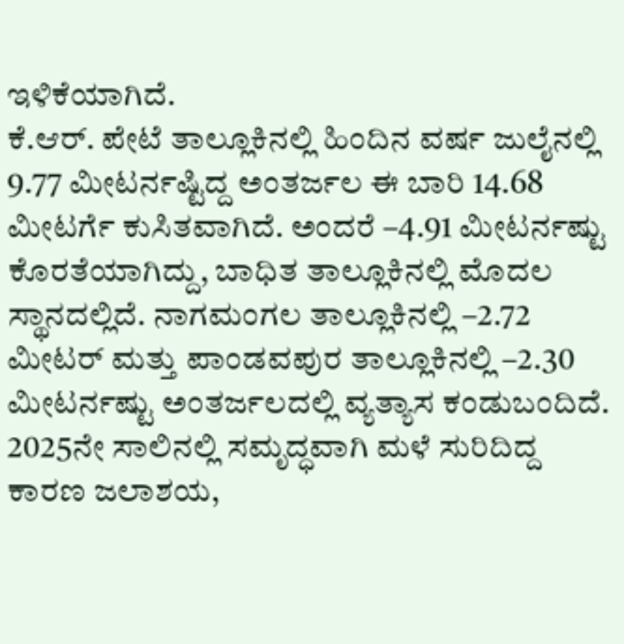ಇಳಿಕೆಯಾಗಿದೆ.
ಕೆ.ಆರ್. ಪೇಟೆ ತಾಲ್ಲೂಕಿನಲ್ಲಿ ಹಿಂದಿನ ವರ್ಷ ಜುಲೈನಲ್ಲಿ 9.77 ಮೀಟರ್ನಷ್ಟಿದ್ದ ಅಂತರ್ಜಲ ಈ ಬಾರಿ 14.68 ಮೀಟರ್ಗೆ ಕುಸಿತವಾಗಿದೆ. ಅಂದರೆ –4.91 ಮೀಟರ್ನಷ್ಟು ಕೊರತೆಯಾಗಿದ್ದು, ಬಾಧಿತ ತಾಲ್ಲೂಕಿನಲ್ಲಿ ಮೊದಲ ಸ್ಥಾನದಲ್ಲಿದೆ. ನಾಗಮಂಗಲ ತಾಲ್ಲೂಕಿನಲ್ಲಿ –2.72 ಮೀಟರ್ ಮತ್ತು ಪಾಂಡವಪುರ ತಾಲ್ಲೂಕಿನಲ್ಲಿ –2.30 ಮೀಟರ್ನಷ್ಟು ಅಂತರ್ಜಲದಲ್ಲಿ ವ್ಯತ್ಯಾಸ ಕಂಡುಬಂದಿದೆ.
2025ನೇ ಸಾಲಿನಲ್ಲಿ ಸಮೃದ್ಧವಾಗಿ ಮಳೆ ಸುರಿದಿದ್ದ ಕಾರಣ ಜಲಾಶಯ,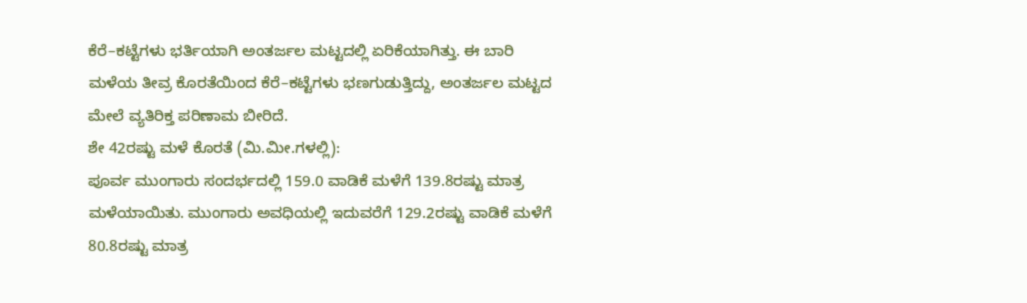ಕೆರೆ–ಕಟ್ಟೆಗಳು ಭರ್ತಿಯಾಗಿ ಅಂತರ್ಜಲ ಮಟ್ಟದಲ್ಲಿ ಏರಿಕೆಯಾಗಿತ್ತು. ಈ ಬಾರಿ ಮಳೆಯ ತೀವ್ರ ಕೊರತೆಯಿಂದ ಕೆರೆ–ಕಟ್ಟೆಗಳು ಭಣಗುಡುತ್ತಿದ್ದು, ಅಂತರ್ಜಲ ಮಟ್ಟದ ಮೇಲೆ ವ್ಯತಿರಿಕ್ತ ಪರಿಣಾಮ ಬೀರಿದೆ.
ಶೇ 42ರಷ್ಟು ಮಳೆ ಕೊರತೆ (ಮಿ.ಮೀ.ಗಳಲ್ಲಿ):
ಪೂರ್ವ ಮುಂಗಾರು ಸಂದರ್ಭದಲ್ಲಿ 159.0 ವಾಡಿಕೆ ಮಳೆಗೆ 139.8ರಷ್ಟು ಮಾತ್ರ ಮಳೆಯಾಯಿತು. ಮುಂಗಾರು ಅವಧಿಯಲ್ಲಿ ಇದುವರೆಗೆ 129.2ರಷ್ಟು ವಾಡಿಕೆ ಮಳೆಗೆ 80.8ರಷ್ಟು ಮಾತ್ರ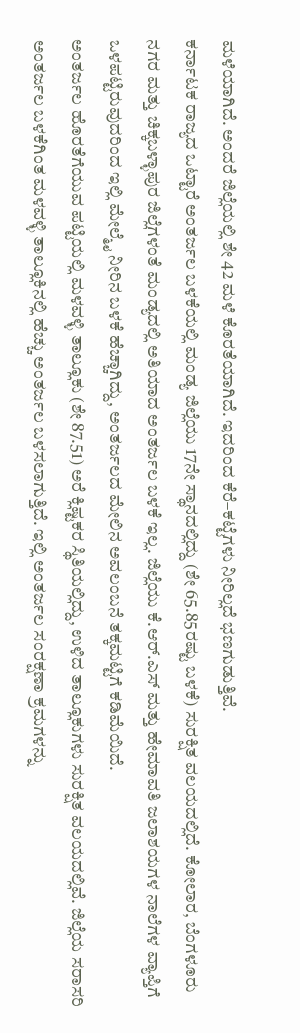ಮಳೆಯಾಗಿದೆ. ಅಂದರೆ ಜಿಲ್ಲೆಯಲ್ಲಿ ಶೇ 42 ಮಳೆ ಕೊರತೆಯಾಗಿದೆ. ಇದರಿಂದ ಕೆರೆ–ಕಟ್ಟೆಗಳು ನೀರಿಲ್ಲದೆ ಭಣಗುಡುತ್ತಿವೆ.
ಕರ್ನಾಟಕ ರಾಜ್ಯದ ಒಟ್ಟಾರೆ ಅಂತರ್ಜಲ ಬಳಕೆಯಲ್ಲಿ ಮಂಡ್ಯ ಜಿಲ್ಲೆಯು 17ನೇ ಸ್ಥಾನದಲ್ಲಿದ್ದು (ಶೇ 65.85ರಷ್ಟು ಬಳಕೆ) ಸುರಕ್ಷಿತ ವಲಯದಲ್ಲಿದೆ. ಕೋಲಾರ, ಬೆಂಗಳೂರು ನಗರ ಮತ್ತು ಚಿಕ್ಕಬಳ್ಳಾಪುರ ಜಿಲ್ಲೆಗಳಂತೆ ಮಂಡ್ಯದಲ್ಲಿ ಅತಿಯಾದ ಅಂತರ್ಜಲ ಬಳಕೆ ಇಲ್ಲ. ಜಿಲ್ಲೆಯು ಕೆ.ಆರ್.ಎಸ್ ಮತ್ತು ಹೇಮಾವತಿ ಜಲಾಶಯಗಳ ನಾಲೆಗಳ ವ್ಯಾಪ್ತಿಗೆ ಒಳಪಟ್ಟಿರುವುದರಿಂದ ಇಲ್ಲಿ ಮೇಲ್ಮೈ ನೀರಿನ ಬಳಕೆ ಹೆಚ್ಚಾಗಿದ್ದು, ಅಂತರ್ಜಲದ ಮೇಲಿನ ಅವಲಂಬನೆ ತಕ್ಕಮಟ್ಟಿಗೆ ಕಡಿಮೆಯಿದೆ.
ಅಂತರ್ಜಲ ಹೊರತೆಗೆಯುವ ಪಟ್ಟಿಯಲ್ಲಿ ಮಳವಳ್ಳಿ ತಾಲ್ಲೂಕು (ಶೇ 87.51) ಅರೆ ಕ್ಲಿಷ್ಟಕರ ಸ್ಥಿತಿಯಲ್ಲಿದ್ದು, ಉಳಿದ ತಾಲ್ಲೂಕುಗಳು ಸುರಕ್ಷಿತ ವಲಯದಲ್ಲಿವೆ. ಜಿಲ್ಲೆಯ ಸರಾಸರಿ ಅಂತರ್ಜಲ ಬಳಕೆಗಿಂತ ಮಳವಳ್ಳಿ ತಾಲ್ಲೂಕಿನಲ್ಲಿ ಹೆಚ್ಚು ಅಂತರ್ಜಲ ಬಳಸಲಾಗುತ್ತಿದೆ. ಇಲ್ಲಿ ಅಂತರ್ಜಲ ಸಂರಕ್ಷಣಾ ಕ್ರಮಗಳನ್ನು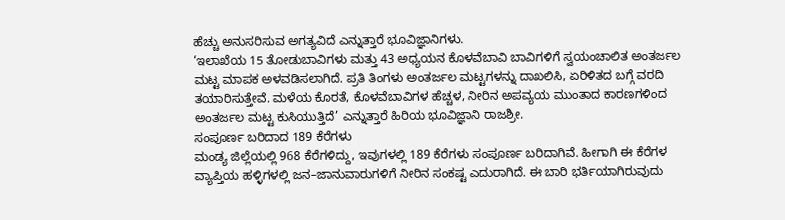ಹೆಚ್ಚು ಅನುಸರಿಸುವ ಅಗತ್ಯವಿದೆ ಎನ್ನುತ್ತಾರೆ ಭೂವಿಜ್ಞಾನಿಗಳು.
‘ಇಲಾಖೆಯ 15 ತೋಡುಬಾವಿಗಳು ಮತ್ತು 43 ಅಧ್ಯಯನ ಕೊಳವೆಬಾವಿ ಬಾವಿಗಳಿಗೆ ಸ್ವಯಂಚಾಲಿತ ಅಂತರ್ಜಲ ಮಟ್ಟ ಮಾಪಕ ಅಳವಡಿಸಲಾಗಿದೆ. ಪ್ರತಿ ತಿಂಗಳು ಅಂತರ್ಜಲ ಮಟ್ಟಗಳನ್ನು ದಾಖಲಿಸಿ, ಏರಿಳಿತದ ಬಗ್ಗೆ ವರದಿ ತಯಾರಿಸುತ್ತೇವೆ. ಮಳೆಯ ಕೊರತೆ, ಕೊಳವೆಬಾವಿಗಳ ಹೆಚ್ಚಳ, ನೀರಿನ ಅಪವ್ಯಯ ಮುಂತಾದ ಕಾರಣಗಳಿಂದ ಅಂತರ್ಜಲ ಮಟ್ಟ ಕುಸಿಯುತ್ತಿದೆ’ ಎನ್ನುತ್ತಾರೆ ಹಿರಿಯ ಭೂವಿಜ್ಞಾನಿ ರಾಜಶ್ರೀ.
ಸಂಪೂರ್ಣ ಬರಿದಾದ 189 ಕೆರೆಗಳು
ಮಂಡ್ಯ ಜಿಲ್ಲೆಯಲ್ಲಿ 968 ಕೆರೆಗಳಿದ್ದು, ಇವುಗಳಲ್ಲಿ 189 ಕೆರೆಗಳು ಸಂಪೂರ್ಣ ಬರಿದಾಗಿವೆ. ಹೀಗಾಗಿ ಈ ಕೆರೆಗಳ ವ್ಯಾಪ್ತಿಯ ಹಳ್ಳಿಗಳಲ್ಲಿ ಜನ–ಜಾನುವಾರುಗಳಿಗೆ ನೀರಿನ ಸಂಕಷ್ಟ ಎದುರಾಗಿದೆ. ಈ ಬಾರಿ ಭರ್ತಿಯಾಗಿರುವುದು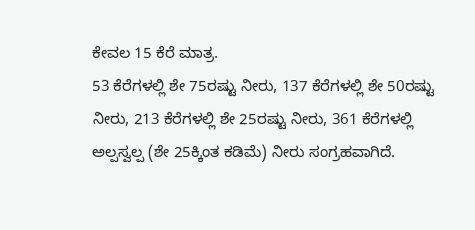ಕೇವಲ 15 ಕೆರೆ ಮಾತ್ರ.
53 ಕೆರೆಗಳಲ್ಲಿ ಶೇ 75ರಷ್ಟು ನೀರು, 137 ಕೆರೆಗಳಲ್ಲಿ ಶೇ 50ರಷ್ಟು ನೀರು, 213 ಕೆರೆಗಳಲ್ಲಿ ಶೇ 25ರಷ್ಟು ನೀರು, 361 ಕೆರೆಗಳಲ್ಲಿ ಅಲ್ಪಸ್ವಲ್ಪ (ಶೇ 25ಕ್ಕಿಂತ ಕಡಿಮೆ) ನೀರು ಸಂಗ್ರಹವಾಗಿದೆ.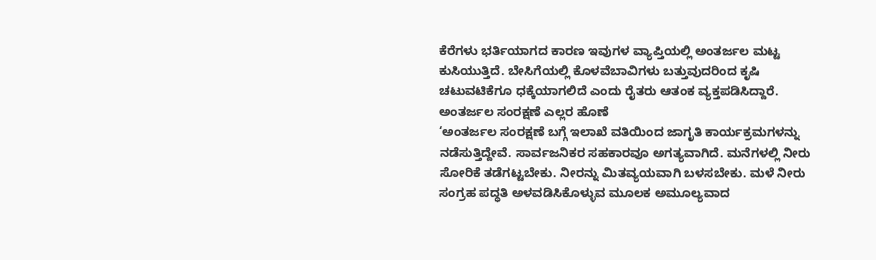ಕೆರೆಗಳು ಭರ್ತಿಯಾಗದ ಕಾರಣ ಇವುಗಳ ವ್ಯಾಪ್ತಿಯಲ್ಲಿ ಅಂತರ್ಜಲ ಮಟ್ಟ ಕುಸಿಯುತ್ತಿದೆ. ಬೇಸಿಗೆಯಲ್ಲಿ ಕೊಳವೆಬಾವಿಗಳು ಬತ್ತುವುದರಿಂದ ಕೃಷಿ ಚಟುವಟಿಕೆಗೂ ಧಕ್ಕೆಯಾಗಲಿದೆ ಎಂದು ರೈತರು ಆತಂಕ ವ್ಯಕ್ತಪಡಿಸಿದ್ದಾರೆ.
ಅಂತರ್ಜಲ ಸಂರಕ್ಷಣೆ ಎಲ್ಲರ ಹೊಣೆ
‘ಅಂತರ್ಜಲ ಸಂರಕ್ಷಣೆ ಬಗ್ಗೆ ಇಲಾಖೆ ವತಿಯಿಂದ ಜಾಗೃತಿ ಕಾರ್ಯಕ್ರಮಗಳನ್ನು ನಡೆಸುತ್ತಿದ್ದೇವೆ. ಸಾರ್ವಜನಿಕರ ಸಹಕಾರವೂ ಅಗತ್ಯವಾಗಿದೆ. ಮನೆಗಳಲ್ಲಿ ನೀರು ಸೋರಿಕೆ ತಡೆಗಟ್ಟಬೇಕು. ನೀರನ್ನು ಮಿತವ್ಯಯವಾಗಿ ಬಳಸಬೇಕು. ಮಳೆ ನೀರು ಸಂಗ್ರಹ ಪದ್ಧತಿ ಅಳವಡಿಸಿಕೊಳ್ಳುವ ಮೂಲಕ ಅಮೂಲ್ಯವಾದ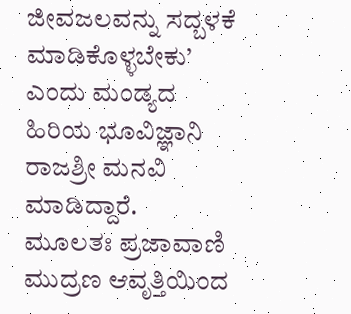ಜೀವಜಲವನ್ನು ಸದ್ಬಳಕೆ ಮಾಡಿಕೊಳ್ಳಬೇಕು’ ಎಂದು ಮಂಡ್ಯದ ಹಿರಿಯ ಭೂವಿಜ್ಞಾನಿ ರಾಜಶ್ರೀ ಮನವಿ ಮಾಡಿದ್ದಾರೆ.
ಮೂಲತಃ ಪ್ರಜಾವಾಣಿ ಮುದ್ರಣ ಆವೃತ್ತಿಯಿಂದ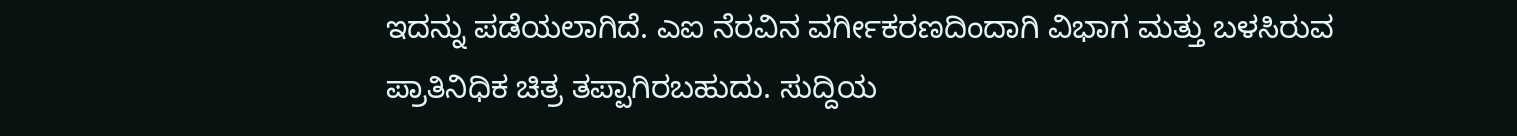ಇದನ್ನು ಪಡೆಯಲಾಗಿದೆ. ಎಐ ನೆರವಿನ ವರ್ಗೀಕರಣದಿಂದಾಗಿ ವಿಭಾಗ ಮತ್ತು ಬಳಸಿರುವ ಪ್ರಾತಿನಿಧಿಕ ಚಿತ್ರ ತಪ್ಪಾಗಿರಬಹುದು. ಸುದ್ದಿಯ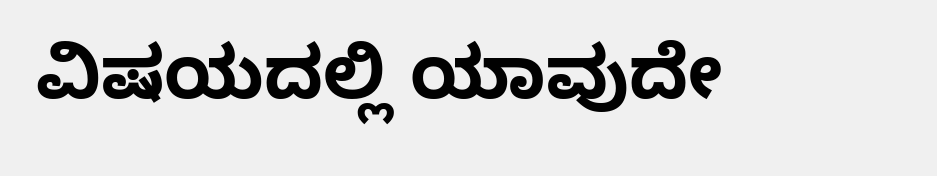ವಿಷಯದಲ್ಲಿ ಯಾವುದೇ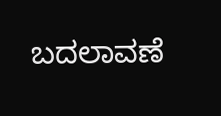ಬದಲಾವಣೆ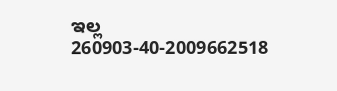ಇಲ್ಲ
260903-40-2009662518